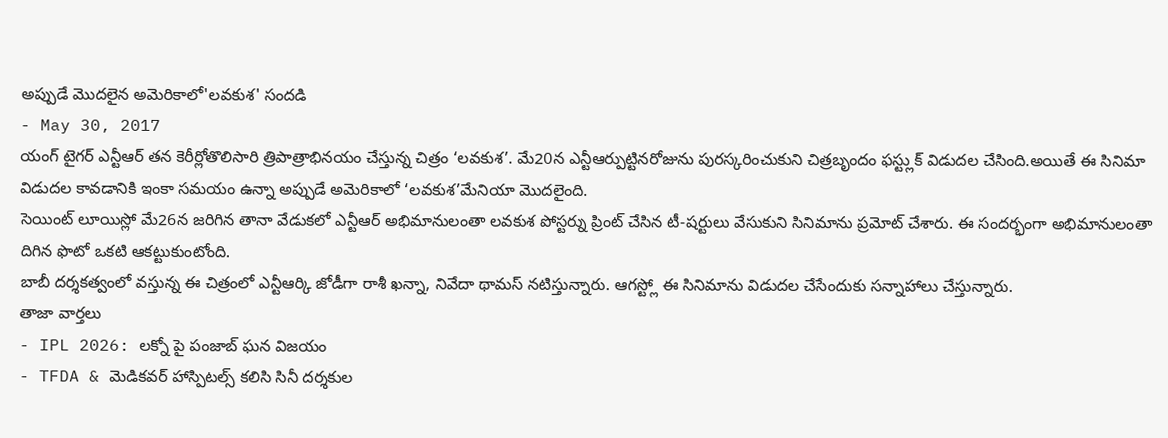అప్పుడే మొదలైన అమెరికాలో'లవకుశ' సందడి
- May 30, 2017
యంగ్ టైగర్ ఎన్టీఆర్ తన కెరీర్లోతొలిసారి త్రిపాత్రాభినయం చేస్తున్న చిత్రం ‘లవకుశ’. మే20న ఎన్టీఆర్పుట్టినరోజును పురస్కరించుకుని చిత్రబృందం ఫస్ట్లుక్ విడుదల చేసింది.అయితే ఈ సినిమా విడుదల కావడానికి ఇంకా సమయం ఉన్నా అప్పుడే అమెరికాలో ‘లవకుశ’మేనియా మొదలైంది.
సెయింట్ లూయిస్లో మే26న జరిగిన తానా వేడుకలో ఎన్టీఆర్ అభిమానులంతా లవకుశ పోస్టర్ను ప్రింట్ చేసిన టీ-షర్టులు వేసుకుని సినిమాను ప్రమోట్ చేశారు. ఈ సందర్భంగా అభిమానులంతా దిగిన ఫొటో ఒకటి ఆకట్టుకుంటోంది.
బాబీ దర్శకత్వంలో వస్తున్న ఈ చిత్రంలో ఎన్టీఆర్కి జోడీగా రాశీ ఖన్నా, నివేదా థామస్ నటిస్తున్నారు. ఆగస్ట్లో ఈ సినిమాను విడుదల చేసేందుకు సన్నాహాలు చేస్తున్నారు.
తాజా వార్తలు
- IPL 2026: లక్నో పై పంజాబ్ ఘన విజయం
- TFDA & మెడికవర్ హాస్పిటల్స్ కలిసి సినీ దర్శకుల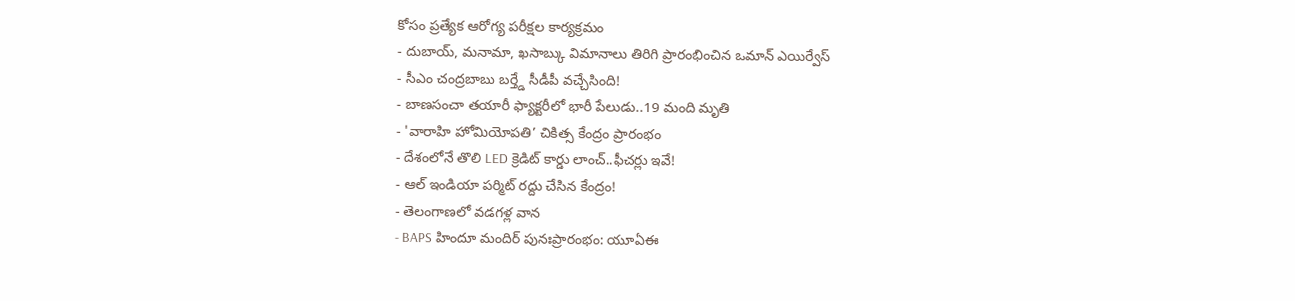కోసం ప్రత్యేక ఆరోగ్య పరీక్షల కార్యక్రమం
- దుబాయ్, మనామా, ఖసాబ్కు విమానాలు తిరిగి ప్రారంభించిన ఒమాన్ ఎయిర్వేస్
- సీఎం చంద్రబాబు బర్త్డే సీడీపీ వచ్చేసింది!
- బాణసంచా తయారీ ఫ్యాక్టరీలో భారీ పేలుడు..19 మంది మృతి
- 'వారాహి హోమియోపతి’ చికిత్స కేంద్రం ప్రారంభం
- దేశంలోనే తొలి LED క్రెడిట్ కార్డు లాంచ్..ఫీచర్లు ఇవే!
- ఆల్ ఇండియా పర్మిట్ రద్దు చేసిన కేంద్రం!
- తెలంగాణలో వడగళ్ల వాన
- BAPS హిందూ మందిర్ పునఃప్రారంభం: యూఏఈ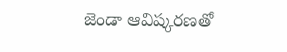జెండా ఆవిష్కరణతో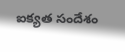ఐక్యత సందేశం